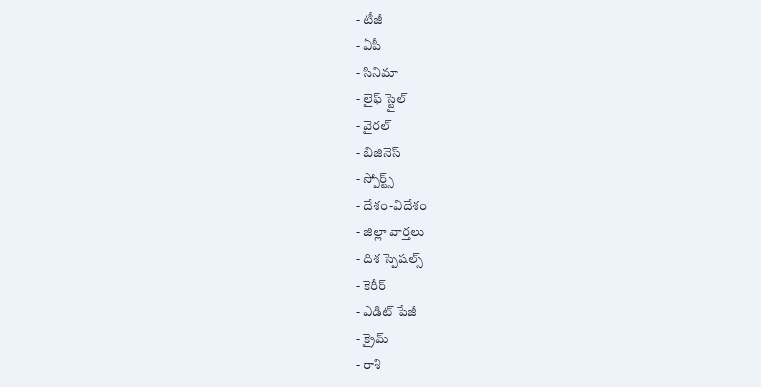- టీజీ
- ఏపీ
- సినిమా
- లైఫ్ స్టైల్
- వైరల్
- బిజినెస్
- స్పోర్ట్స్
- దేశం-విదేశం
- జిల్లా వార్తలు
- దిశ స్పెషల్స్
- కెరీర్
- ఎడిట్ పేజీ
- క్రైమ్
- రాశి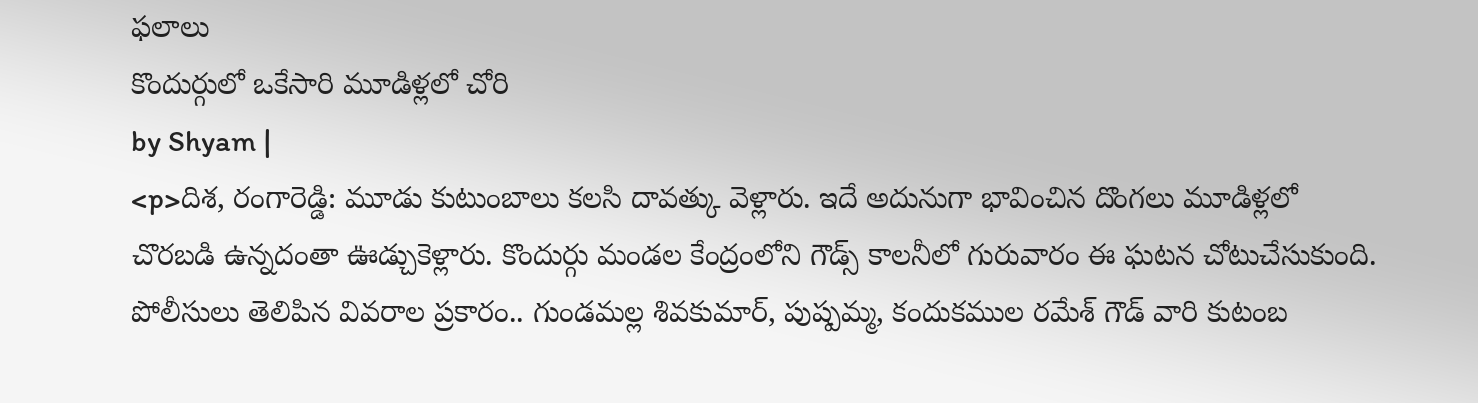ఫలాలు
కొందుర్గులో ఒకేసారి మూడిళ్లలో చోరి
by Shyam |
<p>దిశ, రంగారెడ్డి: మూడు కుటుంబాలు కలసి దావత్కు వెళ్లారు. ఇదే అదునుగా భావించిన దొంగలు మూడిళ్లలో చొరబడి ఉన్నదంతా ఊడ్చుకెళ్లారు. కొందుర్గు మండల కేంద్రంలోని గౌడ్స్ కాలనీలో గురువారం ఈ ఘటన చోటుచేసుకుంది. పోలీసులు తెలిపిన వివరాల ప్రకారం.. గుండమల్ల శివకుమార్, పుష్పమ్మ, కందుకముల రమేశ్ గౌడ్ వారి కుటంబ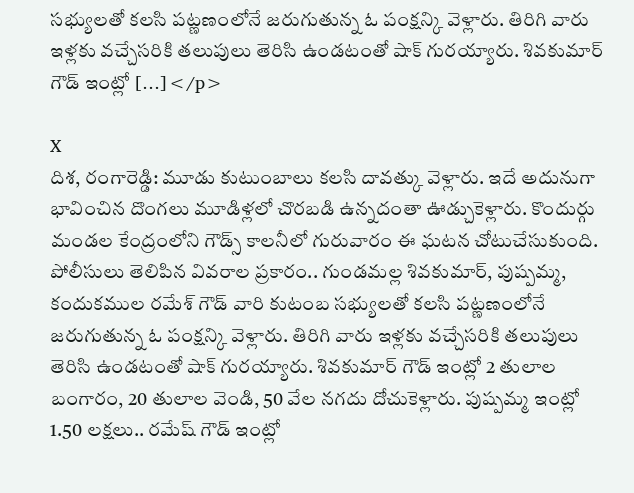సభ్యులతో కలసి పట్ణణంలోనే జరుగుతున్న ఓ పంక్షన్కి వెళ్లారు. తిరిగి వారు ఇళ్లకు వచ్చేసరికి తలుపులు తెరిసి ఉండటంతో షాక్ గురయ్యారు. శివకుమార్ గౌడ్ ఇంట్లో […]</p>

X
దిశ, రంగారెడ్డి: మూడు కుటుంబాలు కలసి దావత్కు వెళ్లారు. ఇదే అదునుగా భావించిన దొంగలు మూడిళ్లలో చొరబడి ఉన్నదంతా ఊడ్చుకెళ్లారు. కొందుర్గు మండల కేంద్రంలోని గౌడ్స్ కాలనీలో గురువారం ఈ ఘటన చోటుచేసుకుంది. పోలీసులు తెలిపిన వివరాల ప్రకారం.. గుండమల్ల శివకుమార్, పుష్పమ్మ, కందుకముల రమేశ్ గౌడ్ వారి కుటంబ సభ్యులతో కలసి పట్ణణంలోనే జరుగుతున్న ఓ పంక్షన్కి వెళ్లారు. తిరిగి వారు ఇళ్లకు వచ్చేసరికి తలుపులు తెరిసి ఉండటంతో షాక్ గురయ్యారు. శివకుమార్ గౌడ్ ఇంట్లో 2 తులాల బంగారం, 20 తులాల వెండి, 50 వేల నగదు దోచుకెళ్లారు. పుష్పమ్మ ఇంట్లో 1.50 లక్షలు.. రమేష్ గౌడ్ ఇంట్లో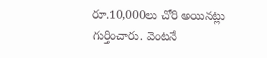రూ.10,000లు చోరి అయినట్లు గుర్తించారు. వెంటనే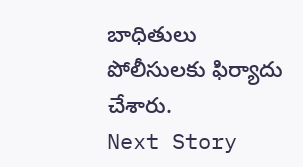బాధితులు పోలీసులకు ఫిర్యాదు చేశారు.
Next Story